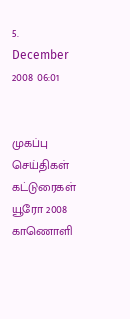5. December 2008 06:01


முகப்பு
செய்திகள்
கட்டுரைகள்
யூரோ 2008
காணொளி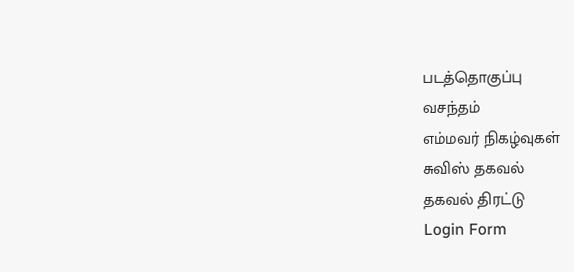படத்தொகுப்பு
வசந்தம்
எம்மவர் நிகழ்வுகள்
சுவிஸ் தகவல்
தகவல் திரட்டு
Login Form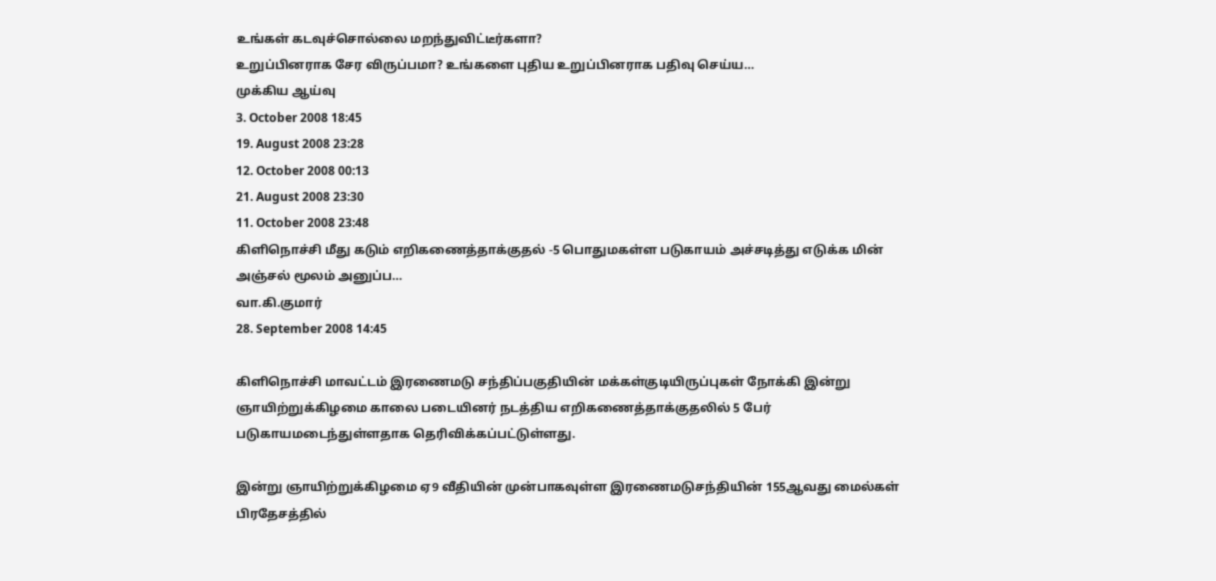உங்கள் கடவுச்சொல்லை மறந்துவிட்டீர்களா?
உறுப்பினராக சேர விருப்பமா? உங்களை புதிய உறுப்பினராக பதிவு செய்ய…
முக்கிய ஆய்வு
3. October 2008 18:45
19. August 2008 23:28
12. October 2008 00:13
21. August 2008 23:30
11. October 2008 23:48
கிளிநொச்சி மீது கடும் எறிகணைத்தாக்குதல் -5 பொதுமகள்ள படுகாயம் அச்சடித்து எடுக்க மின் அஞ்சல் மூலம் அனுப்ப…
வா.கி.குமார்
28. September 2008 14:45

கிளிநொச்சி மாவட்டம் இரணைமடு சந்திப்பகுதியின் மக்கள்குடியிருப்புகள் நோக்கி இன்று ஞாயிற்றுக்கிழமை காலை படையினர் நடத்திய எறிகணைத்தாக்குதலில் 5 பேர் படுகாயமடைந்துள்ளதாக தெரிவிக்கப்பட்டுள்ளது.

இன்று ஞாயிற்றுக்கிழமை ஏ9 வீதியின் முன்பாகவுள்ள இரணைமடுசந்தியின் 155ஆவது மைல்கள் பிரதேசத்தில்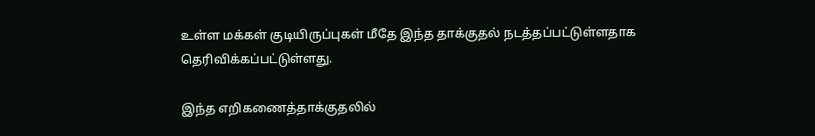உள்ள மக்கள் குடியிருப்புகள் மீதே இந்த தாக்குதல் நடத்தப்பட்டுள்ளதாக தெரிவிக்கப்பட்டுள்ளது.

இந்த எறிகணைத்தாக்குதலில்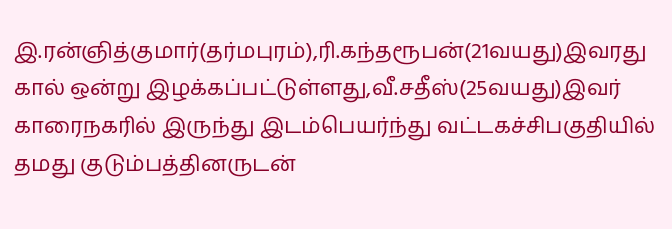இ.ரன்ஞித்குமார்(தர்மபுரம்),ரி.கந்தரூபன்(21வயது)இவரது கால் ஒன்று இழக்கப்பட்டுள்ளது,வீ.சதீஸ்(25வயது)இவர் காரைநகரில் இருந்து இடம்பெயர்ந்து வட்டகச்சிபகுதியில் தமது குடும்பத்தினருடன்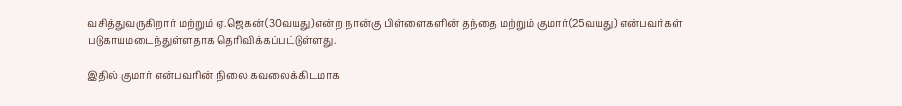வசித்துவருகிறார் மற்றும் ஏ.ஜெகன்(30வயது)என்ற நான்கு பிள்ளைகளின் தந்தை மற்றும் குமார்(25வயது) என்பவர்கள் படுகாயமடைந்துள்ளதாக தெரிவிக்கப்பட்டுள்ளது.

இதில் குமார் என்பவரின் நிலை கவலைக்கிடமாக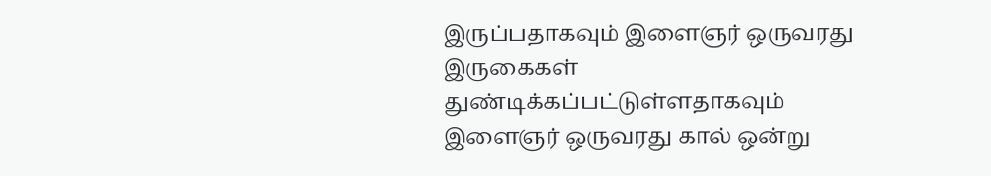இருப்பதாகவும் இளைஞர் ஒருவரது இருகைகள் துண்டிக்கப்பட்டுள்ளதாகவும் இளைஞர் ஒருவரது கால் ஒன்று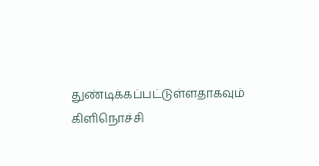துண்டிக்கப்பட்டுள்ளதாகவும் கிளிநொச்சி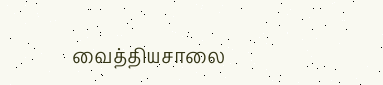வைத்தியசாலை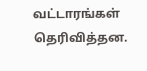வட்டாரங்கள் தெரிவித்தன.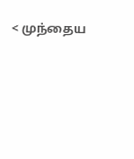< முந்தைய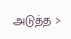அடுத்த >